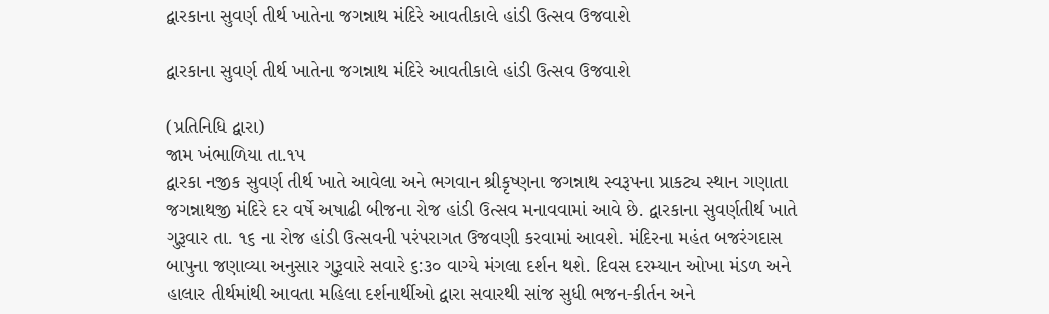દ્વારકાના સુવર્ણ તીર્થ ખાતેના જગન્નાથ મંદિરે આવતીકાલે હાંડી ઉત્સવ ઉજવાશે

દ્વારકાના સુવર્ણ તીર્થ ખાતેના જગન્નાથ મંદિરે આવતીકાલે હાંડી ઉત્સવ ઉજવાશે

(પ્રતિનિધિ દ્વારા)
જામ ખંભાળિયા તા.૧પ
દ્વારકા નજીક સુવર્ણ તીર્થ ખાતે આવેલા અને ભગવાન શ્રીકૃષ્ણના જગન્નાથ સ્વરૂપના પ્રાકટ્ય સ્થાન ગણાતા જગન્નાથજી મંદિરે દર વર્ષે અષાઢી બીજના રોજ હાંડી ઉત્સવ મનાવવામાં આવે છે. દ્વારકાના સુવર્ણતીર્થ ખાતે ગુરૂવાર તા. ૧૬ ના રોજ હાંડી ઉત્સવની પરંપરાગત ઉજવણી કરવામાં આવશે. મંદિરના મહંત બજરંગદાસ બાપુના જણાવ્યા અનુસાર ગુરૂવારે સવારે ૬:૩૦ વાગ્યે મંગલા દર્શન થશે. દિવસ દરમ્યાન ઓખા મંડળ અને હાલાર તીર્થમાંથી આવતા મહિલા દર્શનાર્થીઓ દ્વારા સવારથી સાંજ સુધી ભજન-કીર્તન અને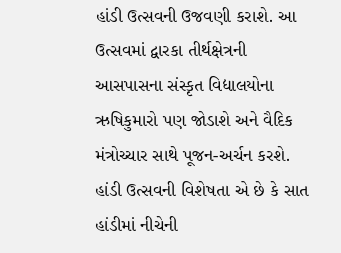હાંડી ઉત્સવની ઉજવણી કરાશે. આ ઉત્સવમાં દ્વારકા તીર્થક્ષેત્રની આસપાસના સંસ્કૃત વિદ્યાલયોના ઋષિકુમારો પણ જોડાશે અને વૈદિક મંત્રોચ્ચાર સાથે પૂજન-અર્ચન કરશે.
હાંડી ઉત્સવની વિશેષતા એ છે કે સાત હાંડીમાં નીચેની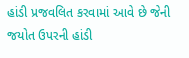હાંડી પ્રજવલિત કરવામાં આવે છે જેની જયોત ઉપરની હાંડી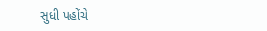સુધી પહોંચે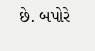છે. બપોરે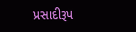પ્રસાદીરૂપ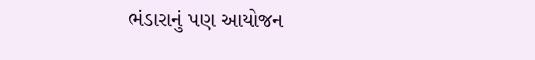ભંડારાનું પણ આયોજન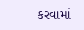કરવામાં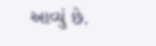આવ્યું છે.